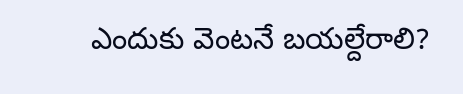ఎందుకు వెంటనే బయల్దేరాలి?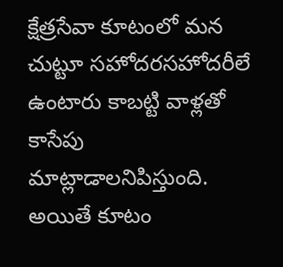క్షేత్రసేవా కూటంలో మన చుట్టూ సహోదరసహోదరీలే ఉంటారు కాబట్టి వాళ్లతో కాసేపు మాట్లాడాలనిపిస్తుంది. అయితే కూటం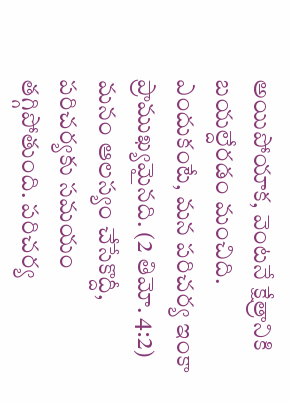అయిపోయాక, వెంటనే క్షేత్రానికి బయల్దేరడం మంచిది. ఎందుకంటే, మన పరిచర్య ఇంకా ప్రాముఖ్యమైనది. (2 తిమో. 4:2) మనం ఆలస్యం చేసేకొద్దీ, పరిచర్యకు సమయం తగ్గిపోతుంది. పరిచర్య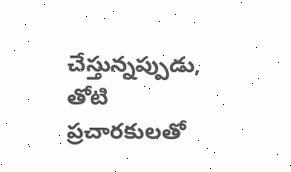చేస్తున్నప్పుడు, తోటి ప్రచారకులతో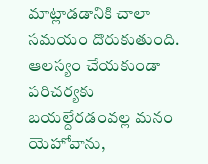మాట్లాడడానికి చాలా సమయం దొరుకుతుంది. ఆలస్యం చేయకుండా పరిచర్యకు బయల్దేరడంవల్ల మనం యెహోవాను,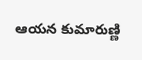ఆయన కుమారుణ్ణి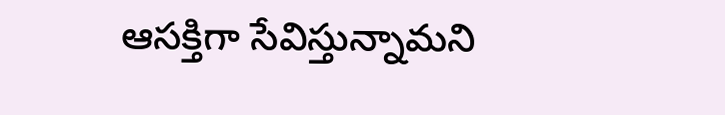ఆసక్తిగా సేవిస్తున్నామని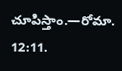చూపిస్తాం.—రోమా. 12:11.